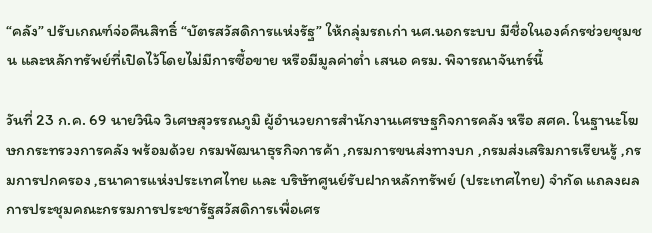“คลัง” ปรับเกณฑ์จ่อคืนสิทธิ์ “บัตรสวัสดิการแห่งรัฐ” ให้กลุ่มรถเก่า นศ.นอกระบบ มีชื่อในองค์กรช่วยชุมชน และหลักทรัพย์ที่เปิดไว้โดยไม่มีการซื้อขาย หรือมีมูลค่าต่ำ เสนอ ครม. พิจารณาจันทร์นี้

วันที่ 23 ก.ค. 69 นายวินิจ วิเศษสุวรรณภูมิ ผู้อำนวยการสำนักงานเศรษฐกิจการคลัง หรือ สศค. ในฐานะโฆษกกระทรวงการคลัง พร้อมด้วย กรมพัฒนาธุรกิจการค้า ,กรมการขนส่งทางบก ,กรมส่งเสริมการเรียนรู้ ,กรมการปกครอง ,ธนาคารแห่งประเทศไทย และ บริษัทศูนย์รับฝากหลักทรัพย์ (ประเทศไทย) จำกัด แถลงผลการประชุมคณะกรรมการประชารัฐสวัสดิการเพื่อเศร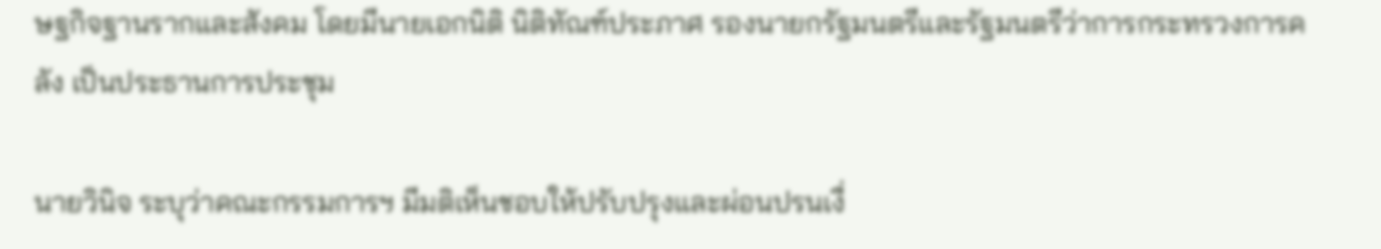ษฐกิจฐานรากและสังคม โดยมีนายเอกนิติ นิติทัณฑ์ประภาศ รองนายกรัฐมนตรีและรัฐมนตรีว่าการกระทรวงการคลัง เป็นประธานการประชุม

นายวินิจ ระบุว่าคณะกรรมการฯ มีมติเห็นชอบให้ปรับปรุงและผ่อนปรนเงื่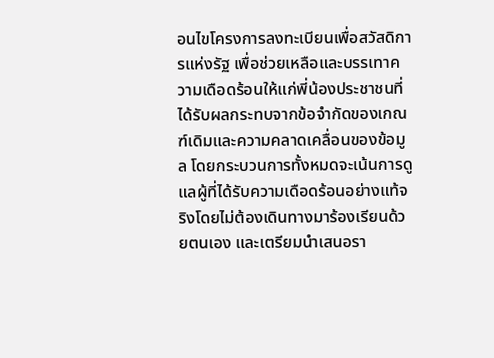อนไขโครงการลงทะเบียนเพื่อสวัสดิการแห่งรัฐ เพื่อช่วยเหลือและบรรเทาความเดือดร้อนให้แก่พี่น้องประชาชนที่ได้รับผลกระทบจากข้อจำกัดของเกณฑ์เดิมและความคลาดเคลื่อนของข้อมูล โดยกระบวนการทั้งหมดจะเน้นการดูแลผู้ที่ได้รับความเดือดร้อนอย่างแท้จริงโดยไม่ต้องเดินทางมาร้องเรียนด้วยตนเอง และเตรียมนำเสนอรา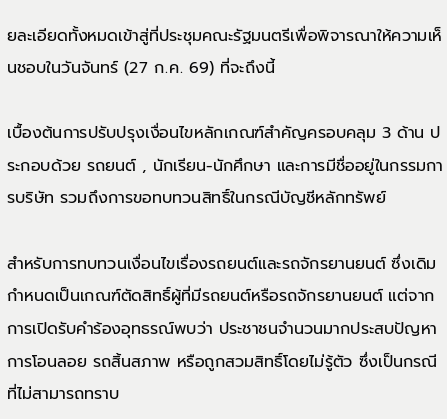ยละเอียดทั้งหมดเข้าสู่ที่ประชุมคณะรัฐมนตรีเพื่อพิจารณาให้ความเห็นชอบในวันจันทร์ (27 ก.ค. 69) ที่จะถึงนี้

เบื้องต้นการปรับปรุงเงื่อนไขหลักเกณฑ์สำคัญครอบคลุม 3 ด้าน ประกอบด้วย รถยนต์ , นักเรียน-นักศึกษา และการมีชื่ออยู่ในกรรมการบริษัท รวมถึงการขอทบทวนสิทธิ์ในกรณีบัญชีหลักทรัพย์

สำหรับการทบทวนเงื่อนไขเรื่องรถยนต์และรถจักรยานยนต์ ซึ่งเดิมกำหนดเป็นเกณฑ์ตัดสิทธิ์ผู้ที่มีรถยนต์หรือรถจักรยานยนต์ แต่จากการเปิดรับคำร้องอุทธรณ์พบว่า ประชาชนจำนวนมากประสบปัญหาการโอนลอย รถสิ้นสภาพ หรือถูกสวมสิทธิ์โดยไม่รู้ตัว ซึ่งเป็นกรณีที่ไม่สามารถทราบ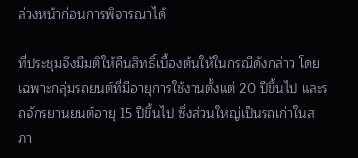ล่วงหน้าก่อนการพิจารณาได้

ที่ประชุมจึงมีมติให้คืนสิทธิ์เบื้องต้นให้ในกรณีดังกล่าว โดยเฉพาะกลุ่มรถยนต์ที่มีอายุการใช้งานตั้งแต่ 20 ปีขึ้นไป และรถจักรยานยนต์อายุ 15 ปีขึ้นไป ซึ่งส่วนใหญ่เป็นรถเก่าในสภา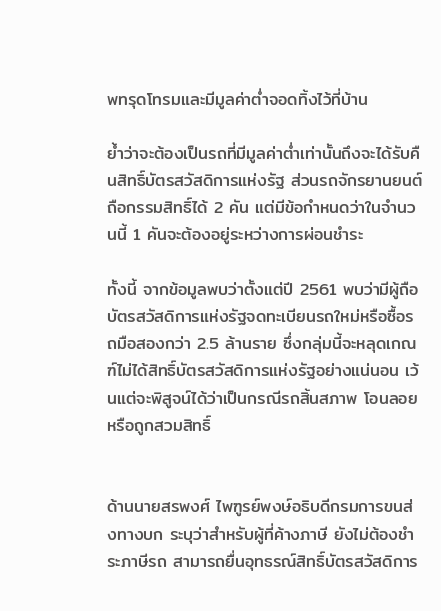พทรุดโทรมและมีมูลค่าต่ำจอดทิ้งไว้ที่บ้าน

ย้ำว่าจะต้องเป็นรถที่มีมูลค่าต่ำเท่านั้นถึงจะได้รับคืนสิทธิ์บัตรสวัสดิการแห่งรัฐ ส่วนรถจักรยานยนต์ถือกรรมสิทธิ์ได้ 2 คัน แต่มีข้อกำหนดว่าในจำนวนนี้ 1 คันจะต้องอยู่ระหว่างการผ่อนชำระ

ทั้งนี้ จากข้อมูลพบว่าตั้งแต่ปี 2561 พบว่ามีผู้ถือบัตรสวัสดิการแห่งรัฐจดทะเบียนรถใหม่หรือซื้อรถมือสองกว่า 2.5 ล้านราย ซึ่งกลุ่มนี้จะหลุดเกณฑ์ไม่ได้สิทธิ์บัตรสวัสดิการแห่งรัฐอย่างแน่นอน เว้นแต่จะพิสูจน์ได้ว่าเป็นกรณีรถสิ้นสภาพ โอนลอย หรือถูกสวมสิทธิ์


ด้านนายสรพงศ์ ไพฑูรย์พงษ์อธิบดีกรมการขนส่งทางบก ระบุว่าสำหรับผู้ที่ค้างภาษี ยังไม่ต้องชำระภาษีรถ สามารถยื่นอุทธรณ์สิทธิ์บัตรสวัสดิการ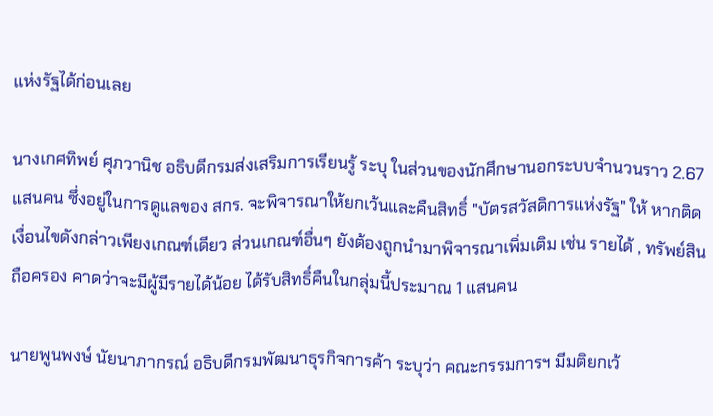แห่งรัฐได้ก่อนเลย

นางเกศทิพย์ ศุภวานิช อธิบดีกรมส่งเสริมการเรียนรู้ ระบุ ในส่วนของนักศึกษานอกระบบจำนวนราว 2.67 แสนคน ซึ่งอยู่ในการดูแลของ สกร. จะพิจารณาให้ยกเว้นและคืนสิทธิ์ "บัตรสวัสดิการแห่งรัฐ" ให้ หากติดเงื่อนไขดังกล่าวเพียงเกณฑ์เดียว ส่วนเกณฑ์อื่นๆ ยังต้องถูกนำมาพิจารณาเพิ่มเติม เช่น รายได้ , ทรัพย์สินถือครอง คาดว่าจะมีผู้มีรายได้น้อย ได้รับสิทธิ์คืนในกลุ่มนี้ประมาณ 1 แสนคน

นายพูนพงษ์ นัยนาภากรณ์ อธิบดีกรมพัฒนาธุรกิจการค้า ระบุว่า คณะกรรมการฯ มีมติยกเว้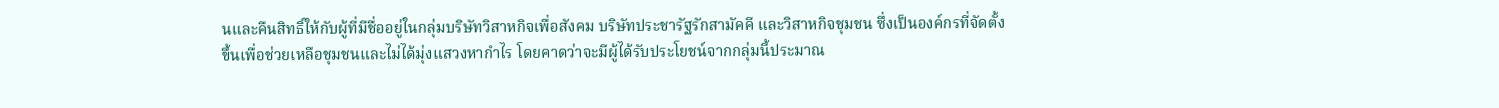นและคืนสิทธิ์ให้กับผู้ที่มีชื่ออยู่ในกลุ่มบริษัทวิสาหกิจเพื่อสังคม บริษัทประชารัฐรักสามัคคี และวิสาหกิจชุมชน ซึ่งเป็นองค์กรที่จัดตั้งขึ้นเพื่อช่วยเหลือชุมชนและไม่ได้มุ่งแสวงหากำไร โดยคาดว่าจะมีผู้ได้รับประโยชน์จากกลุ่มนี้ประมาณ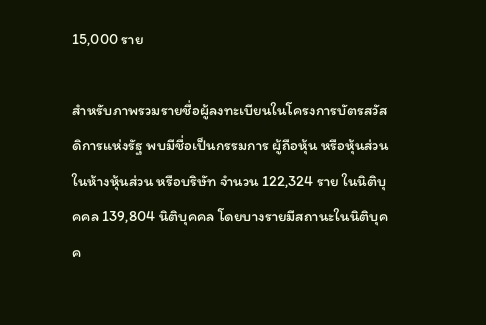15,000 ราย

สำหรับภาพรวมรายชื่อผู้ลงทะเบียนในโครงการบัตรสวัสดิการแห่งรัฐ พบมีชื่อเป็นกรรมการ ผู้ถือหุ้น หรือหุ้นส่วนในห้างหุ้นส่วน หรือบริษัท จำนวน 122,324 ราย ในนิติบุคคล 139,804 นิติบุคคล โดยบางรายมีสถานะในนิติบุคค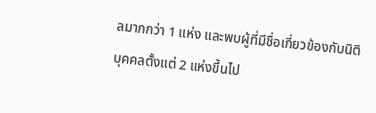ลมากกว่า 1 แห่ง และพบผู้ที่มีชื่อเกี่ยวข้องกับนิติบุคคลตั้งแต่ 2 แห่งขึ้นไป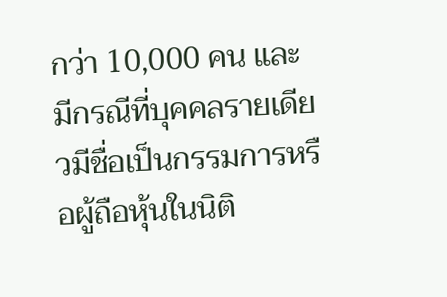กว่า 10,000 คน และมีกรณีที่บุคคลรายเดียวมีชื่อเป็นกรรมการหรือผู้ถือหุ้นในนิติ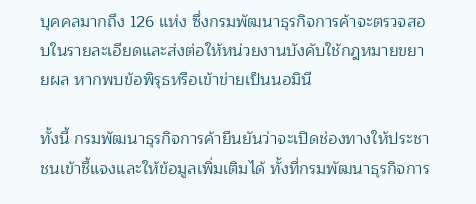บุคคลมากถึง 126 แห่ง ซึ่งกรมพัฒนาธุรกิจการค้าจะตรวจสอบในรายละเอียดและส่งต่อให้หน่วยงานบังคับใช้กฎหมายขยายผล หากพบข้อพิรุธหรือเข้าข่ายเป็นนอมินี

ทั้งนี้ กรมพัฒนาธุรกิจการค้ายืนยันว่าจะเปิดช่องทางให้ประชาชนเข้าชี้แจงและให้ข้อมูลเพิ่มเติมได้ ทั้งที่กรมพัฒนาธุรกิจการ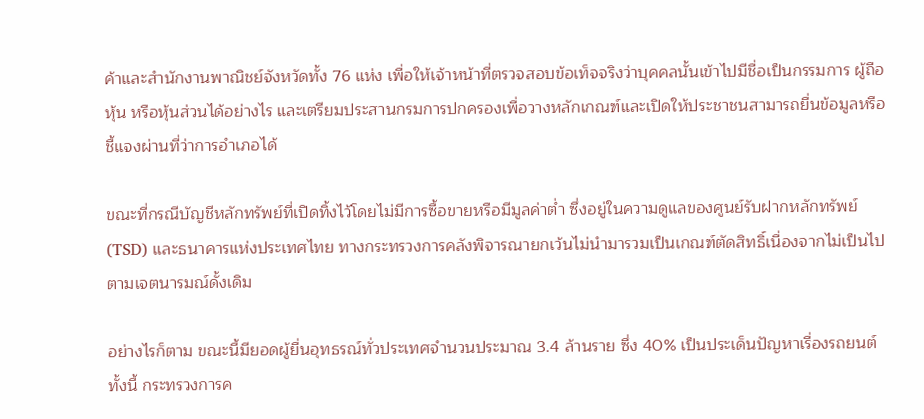ค้าและสำนักงานพาณิชย์จังหวัดทั้ง 76 แห่ง เพื่อให้เจ้าหน้าที่ตรวจสอบข้อเท็จจริงว่าบุคคลนั้นเข้าไปมีชื่อเป็นกรรมการ ผู้ถือหุ้น หรือหุ้นส่วนได้อย่างไร และเตรียมประสานกรมการปกครองเพื่อวางหลักเกณฑ์และเปิดให้ประชาชนสามารถยื่นข้อมูลหรือชี้แจงผ่านที่ว่าการอำเภอได้

ขณะที่กรณีบัญชีหลักทรัพย์ที่เปิดทิ้งไว้โดยไม่มีการซื้อขายหรือมีมูลค่าต่ำ ซึ่งอยู่ในความดูแลของศูนย์รับฝากหลักทรัพย์ (TSD) และธนาคารแห่งประเทศไทย ทางกระทรวงการคลังพิจารณายกเว้นไม่นำมารวมเป็นเกณฑ์ตัดสิทธิ์เนื่องจากไม่เป็นไปตามเจตนารมณ์ดั้งเดิม

อย่างไรก็ตาม ขณะนี้มียอดผู้ยื่นอุทธรณ์ทั่วประเทศจำนวนประมาณ 3.4 ล้านราย ซึ่ง 40% เป็นประเด็นปัญหาเรื่องรถยนต์ ทั้งนี้ กระทรวงการค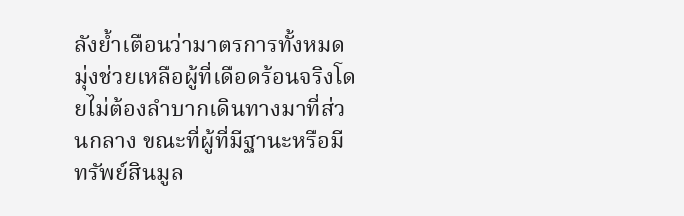ลังย้ำเตือนว่ามาตรการทั้งหมดมุ่งช่วยเหลือผู้ที่เดือดร้อนจริงโดยไม่ต้องลำบากเดินทางมาที่ส่วนกลาง ขณะที่ผู้ที่มีฐานะหรือมีทรัพย์สินมูล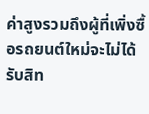ค่าสูงรวมถึงผู้ที่เพิ่งซื้อรถยนต์ใหม่จะไม่ได้รับสิท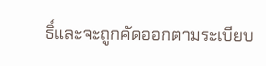ธิ์และจะถูกคัดออกตามระเบียบ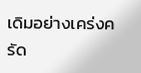เดิมอย่างเคร่งครัด